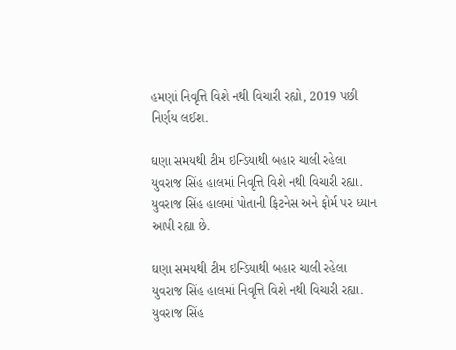હમણાં નિવૃત્તિ વિશે નથી વિચારી રહ્યો, 2019 પછી નિર્ણય લઈશ.

ઘણા સમયથી ટીમ ઇન્ડિયાથી બહાર ચાલી રહેલા યુવરાજ સિંહ હાલમાં નિવૃત્તિ વિશે નથી વિચારી રહ્યા. યુવરાજ સિંહ હાલમાં પોતાની ફિટનેસ અને ફોર્મ પર ધ્યાન આપી રહ્યા છે.

ઘણા સમયથી ટીમ ઇન્ડિયાથી બહાર ચાલી રહેલા યુવરાજ સિંહ હાલમાં નિવૃત્તિ વિશે નથી વિચારી રહ્યા. યુવરાજ સિંહ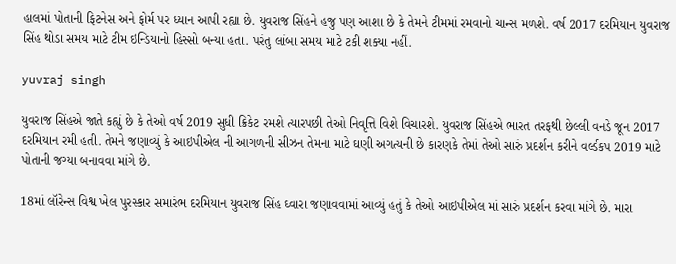હાલમાં પોતાની ફિટનેસ અને ફોર્મ પર ધ્યાન આપી રહ્યા છે. યુવરાજ સિંહને હજુ પણ આશા છે કે તેમને ટીમમાં રમવાનો ચાન્સ મળશે. વર્ષ 2017 દરમિયાન યુવરાજ સિંહ થોડા સમય માટે ટીમ ઇન્ડિયાનો હિસ્સો બન્યા હતા. પરંતુ લાંબા સમય માટે ટકી શક્યા નહીં.

yuvraj singh

યુવરાજ સિંહએ જાતે કહ્યું છે કે તેઓ વર્ષ 2019 સુધી ક્રિકેટ રમશે ત્યારપછી તેઓ નિવૃત્તિ વિશે વિચારશે. યુવરાજ સિંહએ ભારત તરફથી છેલ્લી વનડે જૂન 2017 દરમિયાન રમી હતી. તેમને જણાવ્યું કે આઇપીએલ ની આગળની સીઝન તેમના માટે ઘણી અગત્યની છે કારણકે તેમાં તેઓ સારું પ્રદર્શન કરીને વર્લ્ડકપ 2019 માટે પોતાની જગ્યા બનાવવા માંગે છે.

18માં લૉરેન્સ વિશ્વ ખેલ પુરસ્કાર સમારંભ દરમિયાન યુવરાજ સિંહ ઘ્વારા જણાવવામાં આવ્યું હતું કે તેઓ આઇપીએલ માં સારું પ્રદર્શન કરવા માંગે છે. મારા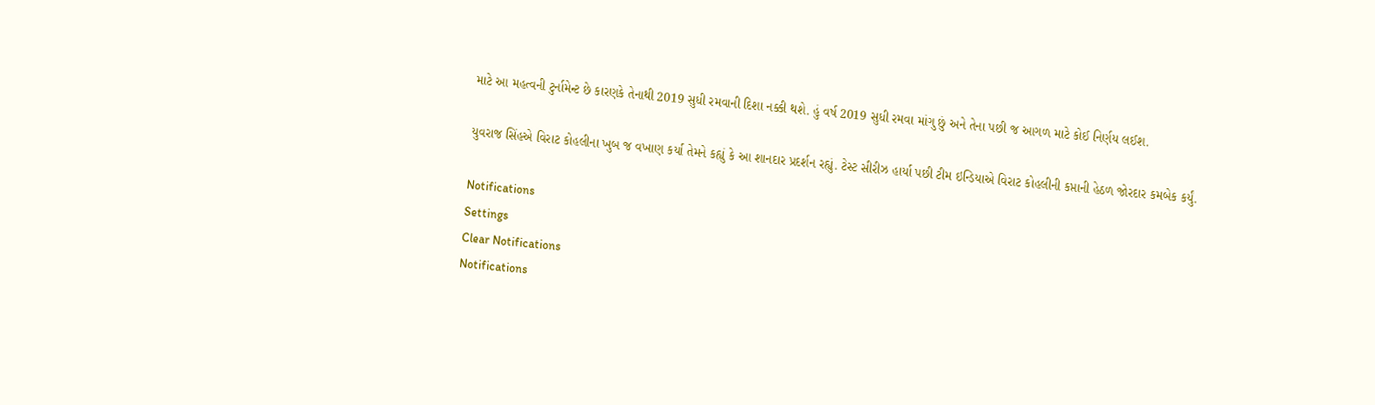માટે આ મહત્વની ટુર્નામેન્ટ છે કારણકે તેનાથી 2019 સુધી રમવાની દિશા નક્કી થશે. હું વર્ષ 2019 સુધી રમવા માંગુ છું અને તેના પછી જ આગળ માટે કોઈ નિર્ણય લઈશ.

યુવરાજ સિંહએ વિરાટ કોહલીના ખુબ જ વખાણ કર્યા તેમને કહ્યું કે આ શાનદાર પ્રદર્શન રહ્યું. ટેસ્ટ સીરીઝ હાર્યા પછી ટીમ ઇન્ડિયાએ વિરાટ કોહલીની કપ્તાની હેઠળ જોરદાર કમબેક કર્યું.

Notifications
Settings
Clear Notifications
Notifications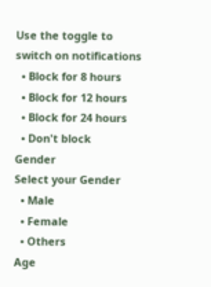Use the toggle to switch on notifications
  • Block for 8 hours
  • Block for 12 hours
  • Block for 24 hours
  • Don't block
Gender
Select your Gender
  • Male
  • Female
  • Others
Age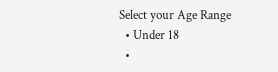Select your Age Range
  • Under 18
  •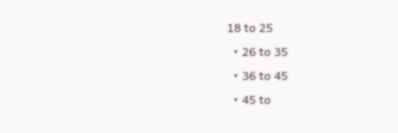18 to 25
  • 26 to 35
  • 36 to 45
  • 45 to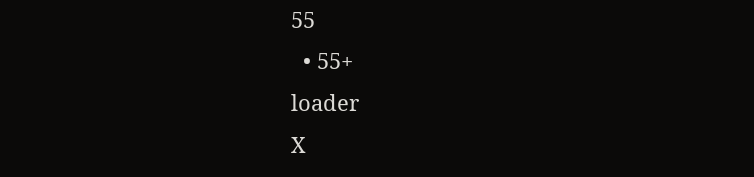55
  • 55+
loader
X